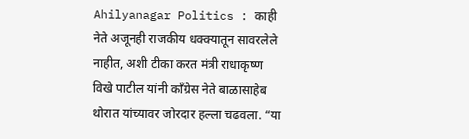Ahilyanagar Politics : काही नेते अजूनही राजकीय धक्क्यातून सावरलेले नाहीत, अशी टीका करत मंत्री राधाकृष्ण विखे पाटील यांनी काँग्रेस नेते बाळासाहेब थोरात यांच्यावर जोरदार हल्ला चढवला. “या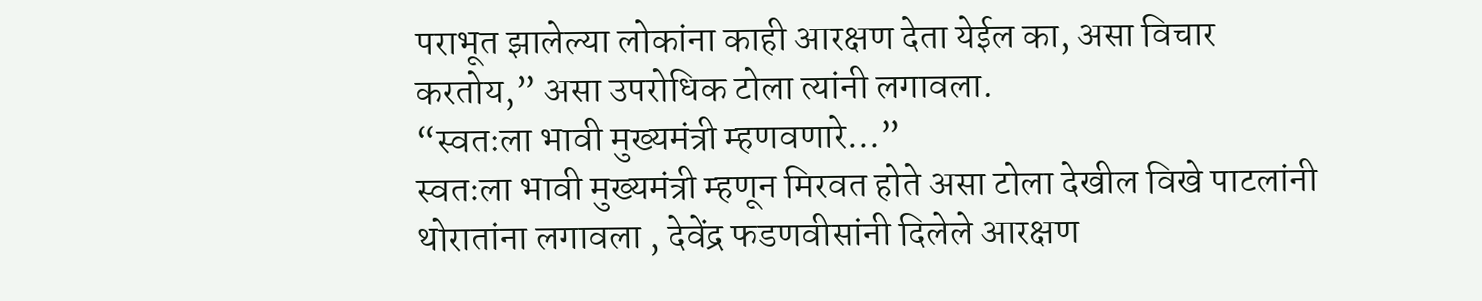पराभूत झालेल्या लोकांना काही आरक्षण देता येईल का, असा विचार करतोय,” असा उपरोधिक टोला त्यांनी लगावला.
“स्वतःला भावी मुख्यमंत्री म्हणवणारे…”
स्वतःला भावी मुख्यमंत्री म्हणून मिरवत होते असा टोला देखील विखे पाटलांनी थोरातांना लगावला , देवेंद्र फडणवीसांनी दिलेले आरक्षण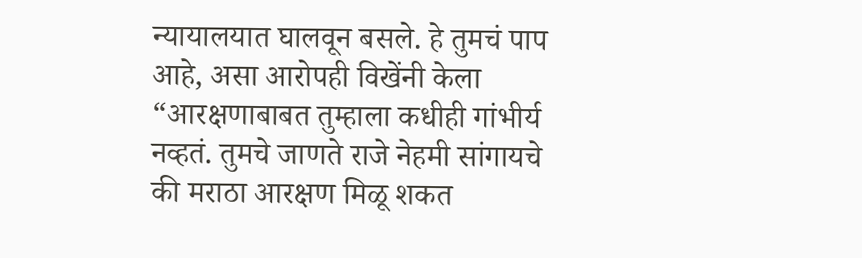न्यायालयात घालवून बसले. हे तुमचं पाप आहे, असा आरोपही विखेंनी केला “आरक्षणाबाबत तुम्हाला कधीही गांभीर्य नव्हतं. तुमचे जाणते राजे नेहमी सांगायचे की मराठा आरक्षण मिळू शकत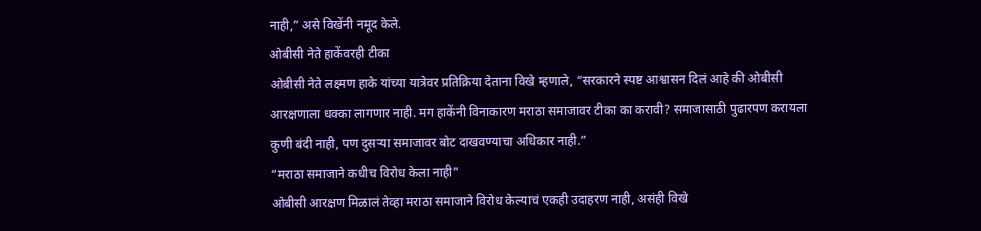नाही,” असे विखेंनी नमूद केले.
ओबीसी नेते हाकेंवरही टीका
ओबीसी नेते लक्ष्मण हाके यांच्या यात्रेवर प्रतिक्रिया देताना विखे म्हणाले, “सरकारने स्पष्ट आश्वासन दिलं आहे की ओबीसी आरक्षणाला धक्का लागणार नाही. मग हाकेंनी विनाकारण मराठा समाजावर टीका का करावी? समाजासाठी पुढारपण करायला कुणी बंदी नाही, पण दुसऱ्या समाजावर बोट दाखवण्याचा अधिकार नाही.”
“मराठा समाजाने कधीच विरोध केला नाही”
ओबीसी आरक्षण मिळालं तेव्हा मराठा समाजाने विरोध केल्याचं एकही उदाहरण नाही, असंही विखे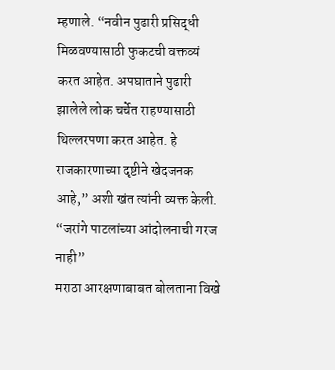म्हणाले. “नवीन पुढारी प्रसिद्धी मिळवण्यासाठी फुकटची वक्तव्यं करत आहेत. अपघाताने पुढारी झालेले लोक चर्चेत राहण्यासाठी थिल्लरपणा करत आहेत. हे राजकारणाच्या दृष्टीने खेदजनक आहे,” अशी खंत त्यांनी व्यक्त केली.
“जरांगे पाटलांच्या आंदोलनाची गरज नाही”
मराठा आरक्षणाबाबत बोलताना विखे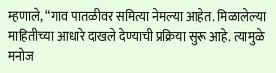म्हणाले, “गाव पातळीवर समित्या नेमल्या आहेत. मिळालेल्या माहितीच्या आधारे दाखले देण्याची प्रक्रिया सुरू आहे. त्यामुळे मनोज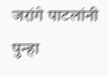जरांगे पाटलांनी पुन्हा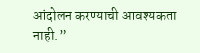आंदोलन करण्याची आवश्यकता नाही.”